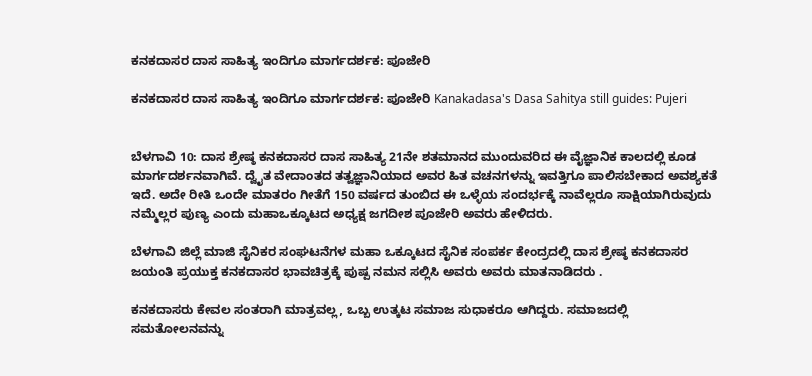ಕನಕದಾಸರ ದಾಸ ಸಾಹಿತ್ಯ ಇಂದಿಗೂ ಮಾರ್ಗದರ್ಶಕ: ಪೂಜೇರಿ

ಕನಕದಾಸರ ದಾಸ ಸಾಹಿತ್ಯ ಇಂದಿಗೂ ಮಾರ್ಗದರ್ಶಕ: ಪೂಜೇರಿ Kanakadasa's Dasa Sahitya still guides: Pujeri


ಬೆಳಗಾವಿ 10: ದಾಸ ಶ್ರೇಷ್ಠ ಕನಕದಾಸರ ದಾಸ ಸಾಹಿತ್ಯ 21ನೇ ಶತಮಾನದ ಮುಂದುವರಿದ ಈ ವೈಜ್ಞಾನಿಕ ಕಾಲದಲ್ಲಿ ಕೂಡ ಮಾರ್ಗದರ್ಶನವಾಗಿವೆ. ದ್ವೈತ ವೇದಾಂತದ ತತ್ವಜ್ಞಾನಿಯಾದ ಅವರ ಹಿತ ವಚನಗಳನ್ನು ಇವತ್ತಿಗೂ ಪಾಲಿಸಬೇಕಾದ ಅವಶ್ಯಕತೆ ಇದೆ. ಅದೇ ರೀತಿ ಒಂದೇ ಮಾತರಂ ಗೀತೆಗೆ 150 ವರ್ಷದ ತುಂಬಿದ ಈ ಒಳ್ಳೆಯ ಸಂದರ್ಭಕ್ಕೆ ನಾವೆಲ್ಲರೂ ಸಾಕ್ಷಿಯಾಗಿರುವುದು ನಮ್ಮೆಲ್ಲರ ಪುಣ್ಯ ಎಂದು ಮಹಾಒಕ್ಕೂಟದ ಅಧ್ಯಕ್ಷ ಜಗದೀಶ ಪೂಜೇರಿ ಅವರು ಹೇಳಿದರು.

ಬೆಳಗಾವಿ ಜಿಲ್ಲೆ ಮಾಜಿ ಸೈನಿಕರ ಸಂಘಟನೆಗಳ ಮಹಾ ಒಕ್ಕೂಟದ ಸೈನಿಕ ಸಂಪರ್ಕ ಕೇಂದ್ರದಲ್ಲಿ ದಾಸ ಶ್ರೇಷ್ಠ ಕನಕದಾಸರ ಜಯಂತಿ ಪ್ರಯುಕ್ತ ಕನಕದಾಸರ ಭಾವಚಿತ್ರಕ್ಕೆ ಪುಷ್ಪ ನಮನ ಸಲ್ಲಿಸಿ ಅವರು ಅವರು ಮಾತನಾಡಿದರು .

ಕನಕದಾಸರು ಕೇವಲ ಸಂತರಾಗಿ ಮಾತ್ರವಲ್ಲ, ಒಬ್ಬ ಉತ್ಕಟ ಸಮಾಜ ಸುಧಾಕರೂ ಆಗಿದ್ದರು. ಸಮಾಜದಲ್ಲಿ ಸಮತೋಲನವನ್ನು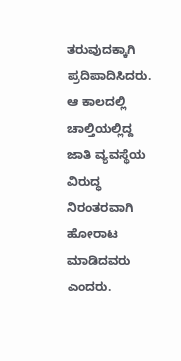ತರುವುದಕ್ಕಾಗಿ ಪ್ರದಿಪಾದಿಸಿದರು. ಆ ಕಾಲದಲ್ಲಿ ಚಾಲ್ತಿಯಲ್ಲಿದ್ದ ಜಾತಿ ವ್ಯವಸ್ಥೆಯ ವಿರುದ್ಧ ನಿರಂತರವಾಗಿ ಹೋರಾಟ ಮಾಡಿದವರು ಎಂದರು.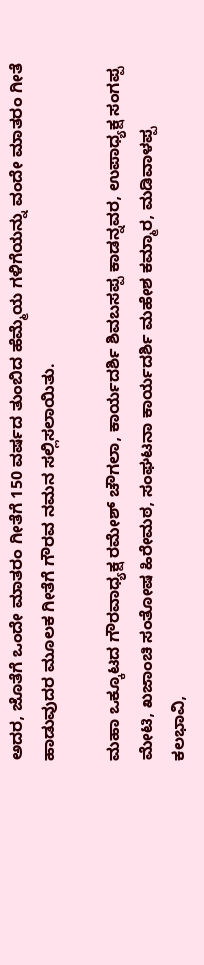ಅದರ, ಜೊತೆಗೆ ಒಂದೇ ಮಾತರಂ ಗೀತೆಗೆ 150 ವರ್ಷದ ತುಂಬಿದ ಹೆಮ್ಮೆಯ ಗಳಿಗೆಯನ್ನು ವಂದೇ ಮಾತರಂ ಗೀತೆ ಹಾಡುವುದರ ಮೂಲಕ ಗೀತೆಗೆ ಗೌರವ ನಮನ ಸಲ್ಲಿಸಲಾಯಿತು.

ಮಹಾ ಒಕ್ಕೂಟದ ಗೌರವಾಧ್ಯಕ್ಷ ರಮೇಶ್ ಚೌಗಲಾ, ಕಾರ್ಯದರ್ಶಿ ಶಿವಬಸಪ್ಪ ಕಾಡನ್ನವರ, ಉಪಾಧ್ಯಕ್ಷ ಸಂಗಪ್ಪ ಮೇಟಿ, ಖಜಾಂಚಿ ಸಂತೋಷ ಹಿರೇಮಠ, ಸಂಘಟನಾ ಕಾರ್ಯದರ್ಶಿ ಮಹೇಶ ಕಮ್ಮಾರ, ಮಡಿವಾಳಪ್ಪ ಕಲಭಾವಿ,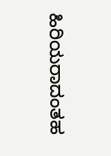ಹಿರಿಯರಾದಂತಹ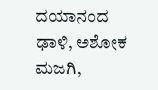ದಯಾನಂದ ಢಾಳಿ, ಅಶೋಕ ಮಜಗಿ,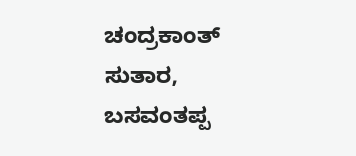ಚಂದ್ರಕಾಂತ್ ಸುತಾರ, ಬಸವಂತಪ್ಪ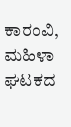ಕಾರಂವಿ, ಮಹಿಳಾ ಘಟಕದ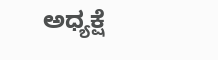ಅಧ್ಯಕ್ಷೆ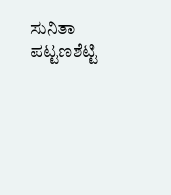ಸುನಿತಾ ಪಟ್ಟಣಶೆಟ್ಟಿ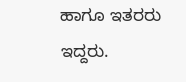ಹಾಗೂ ಇತರರು ಇದ್ದರು.